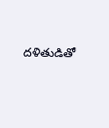దళితుడితో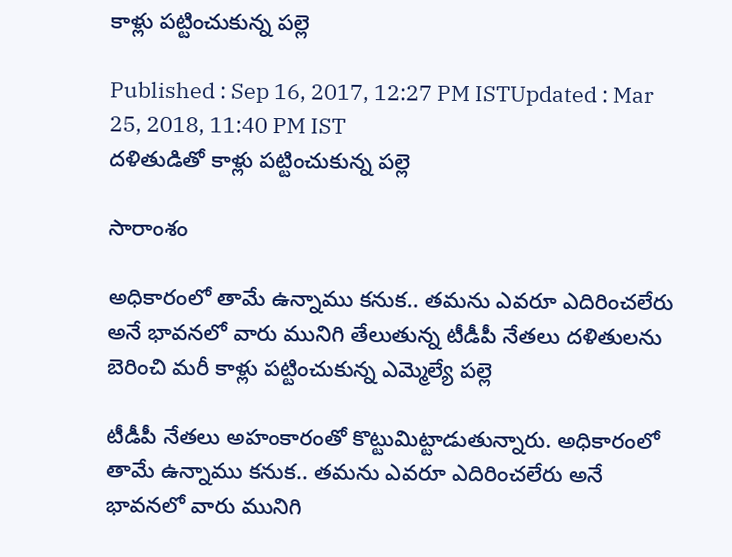కాళ్లు పట్టించుకున్న పల్లె

Published : Sep 16, 2017, 12:27 PM ISTUpdated : Mar 25, 2018, 11:40 PM IST
దళితుడితో కాళ్లు పట్టించుకున్న పల్లె

సారాంశం

అధికారంలో తామే ఉన్నాము కనుక.. తమను ఎవరూ ఎదిరించలేరు అనే భావనలో వారు మునిగి తేలుతున్న టీడీపీ నేతలు దళితులను బెరించి మరీ కాళ్లు పట్టించుకున్న ఎమ్మెల్యే పల్లె

టీడీపీ నేతలు అహంకారంతో కొట్టుమిట్టాడుతున్నారు. అధికారంలో తామే ఉన్నాము కనుక.. తమను ఎవరూ ఎదిరించలేరు అనే భావనలో వారు మునిగి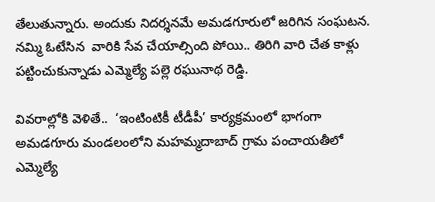తేలుతున్నారు. అందుకు నిదర్శనమే అమడగూరులో జరిగిన సంఘటన. నమ్మి ఓటేసిన  వారికి సేవ చేయాల్సింది పోయి.. తిరిగి వారి చేత కాళ్లు పట్టించుకున్నాడు ఎమ్మెల్యే పల్లె రఘునాథ రెడ్డి.

వివరాల్లోకి వెళితే..  ‘ఇంటింటికీ టీడీపీ’ కార్యక్రమంలో భాగంగా అమడగూరు మండలంలోని మహమ్మదాబాద్‌ గ్రామ పంచాయతీలో ఎమ్మెల్యే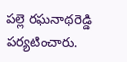పల్లె రఘనాథరెడ్డి పర్యటించారు.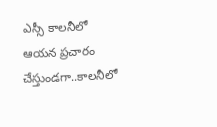ఎస్సీ కాలనీలో ఆయన ప్రచారం చేస్తుండగా..కాలనీలో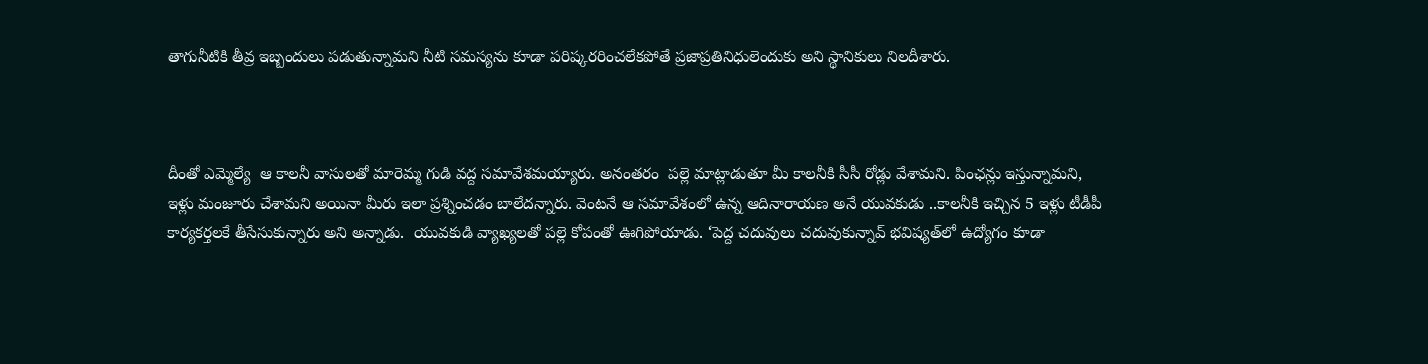తాగునీటికి తీవ్ర ఇబ్బందులు పడుతున్నామని నీటి సమస్యను కూడా పరిష్కరరించలేకపోతే ప్రజాప్రతినిధులెందుకు అని స్థానికులు నిలదీశారు.



దీంతో ఎమ్మెల్యే  ఆ కాలనీ వాసులతో మారెమ్మ గుడి వద్ద సమావేశమయ్యారు. అనంతరం  పల్లె మాట్లాడుతూ మీ కాలనీకి సీసీ రోడ్లు వేశామని. పింఛన్లు ఇస్తున్నామని, ఇళ్లు మంజూరు చేశామని అయినా మీరు ఇలా ప్రశ్నించడం బాలేదన్నారు. వెంటనే ఆ సమావేశంలో ఉన్న ఆదినారాయణ అనే యువకుడు ..కాలనీకి ఇచ్చిన 5 ఇళ్లు టీడీపీ కార్యకర్తలకే తీసేసుకున్నారు అని అన్నాడు.  యువకుడి వ్యాఖ్యలతో పల్లె కోపంతో ఊగిపోయాడు. ‘పెద్ద చదువులు చదువుకున్నావ్‌ భవిష్యత్‌లో ఉద్యోగం కూడా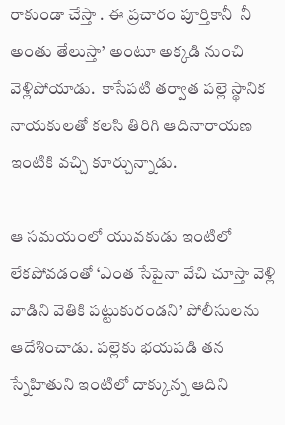రాకుండా చేస్తా . ఈ ప్రచారం పూర్తికానీ  నీ అంతు తేలుస్తా’ అంటూ అక్కడి నుంచి వెళ్లిపోయాడు.  కాసేపటి తర్వాత పల్లె స్థానిక నాయకులతో కలసి తిరిగి ఆదినారాయణ ఇంటికి వచ్చి కూర్చున్నాడు.

ఆ సమయంలో యువకుడు ఇంటిలో లేకపోవడంతో ‘ఎంత సేపైనా వేచి చూస్తా వెళ్లి వాడిని వెతికి పట్టుకురండని’ పోలీసులను ఆదేశించాడు. పల్లెకు భయపడి తన స్నేహితుని ఇంటిలో దాక్కున్న ఆదిని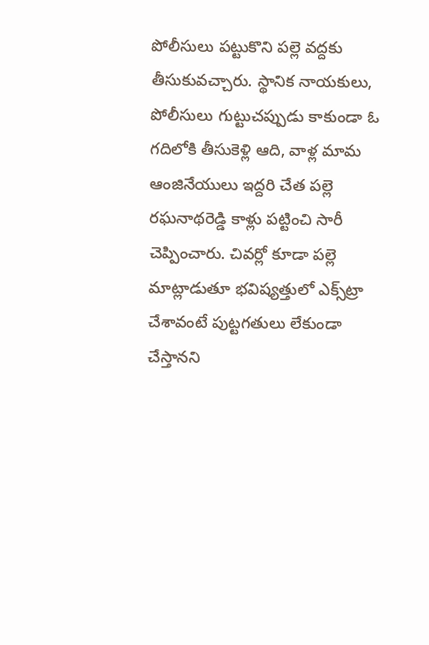పోలీసులు పట్టుకొని పల్లె వద్దకు తీసుకువచ్చారు. స్థానిక నాయకులు, పోలీసులు గుట్టుచప్పుడు కాకుండా ఓ గదిలోకి తీసుకెళ్లి ఆది, వాళ్ల మామ ఆంజినేయులు ఇద్దరి చేత పల్లె రఘనాథరెడ్డి కాళ్లు పట్టించి సారీ చెప్పించారు. చివర్లో కూడా పల్లె మాట్లాడుతూ భవిష్యత్తులో ఎక్స్‌ట్రా చేశావంటే పుట్టగతులు లేకుండా చేస్తానని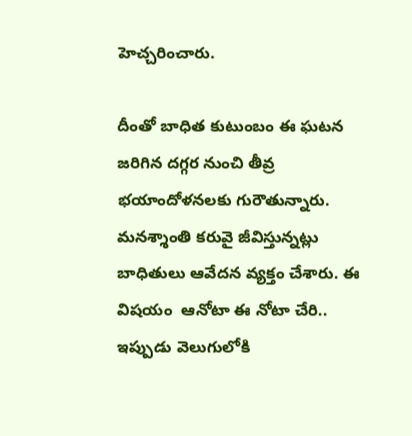హెచ్చరించారు.

దీంతో బాధిత కుటుంబం ఈ ఘటన జరిగిన దగ్గర నుంచి తీవ్ర భయాందోళనలకు గురౌతున్నారు. మనశ్శాంతి కరువై జీవిస్తున్నట్లు బాధితులు ఆవేదన వ్యక్తం చేశారు. ఈ విషయం  ఆనోటా ఈ నోటా చేరి.. ఇప్పుడు వెలుగులోకి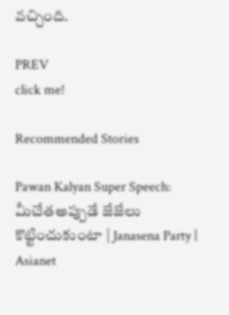వచ్చింది.

PREV
click me!

Recommended Stories

Pawan Kalyan Super Speech: మీచేతఅప్పుడే జేజేలు కొట్టించుకుంటా | Janasena Party | Asianet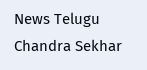News Telugu
Chandra Sekhar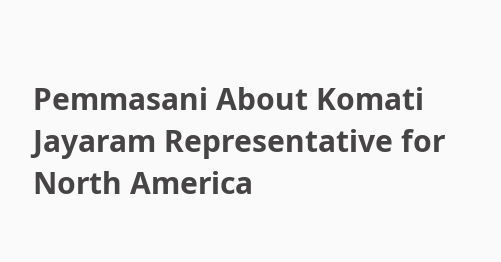Pemmasani About Komati Jayaram Representative for North America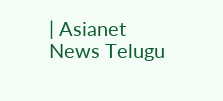| Asianet News Telugu